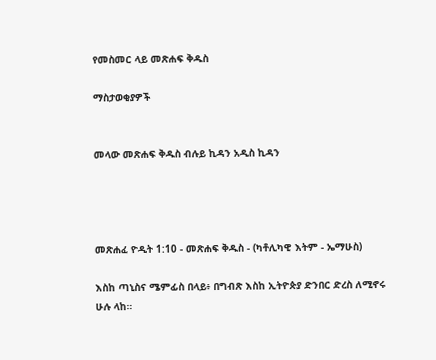የመስመር ላይ መጽሐፍ ቅዱስ

ማስታወቂያዎች


መላው መጽሐፍ ቅዱስ ብሉይ ኪዳን አዲስ ኪዳን




መጽሐፈ ዮዲት 1:10 - መጽሐፍ ቅዱስ - (ካቶሊካዊ እትም - ኤማሁስ)

እስከ ጣኒስና ሜምፊስ በላይ፥ በግብጽ እስከ ኢትዮጵያ ድንበር ድረስ ለሚኖሩ ሁሉ ላከ።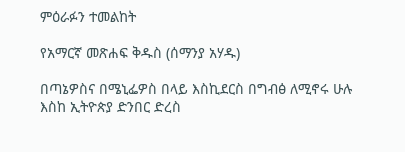ምዕራፉን ተመልከት

የአማርኛ መጽሐፍ ቅዱስ (ሰማንያ አሃዱ)

በጣኔዎስና በሜኒፌዎስ በላይ እስኪደርስ በግብፅ ለሚኖሩ ሁሉ እስከ ኢትዮጵያ ድንበር ድረስ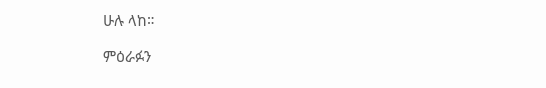ሁሉ ላከ።

ምዕራፉን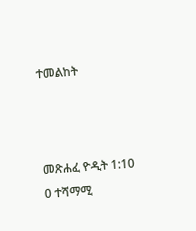ተመልከት



መጽሐፈ ዮዲት 1:10
0 ተሻማሚ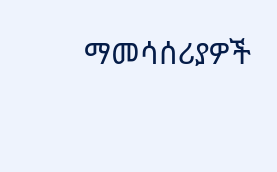ማመሳሰሪያዎች